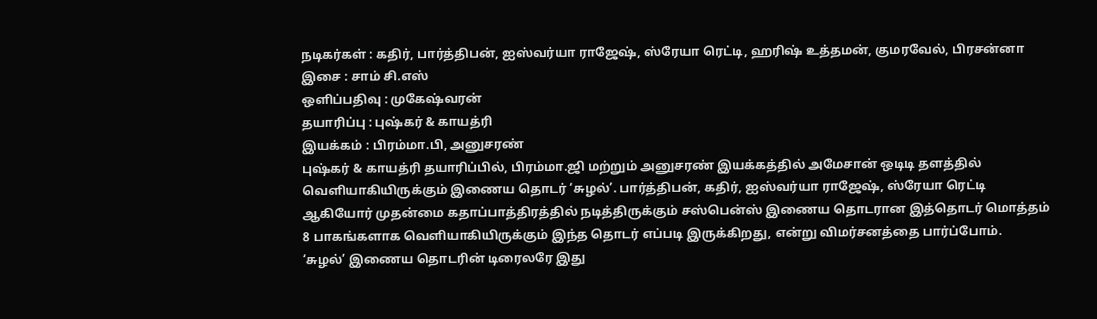நடிகர்கள் : கதிர், பார்த்திபன், ஐஸ்வர்யா ராஜேஷ், ஸ்ரேயா ரெட்டி, ஹரிஷ் உத்தமன், குமரவேல், பிரசன்னா
இசை : சாம் சி.எஸ்
ஒளிப்பதிவு : முகேஷ்வரன்
தயாரிப்பு : புஷ்கர் & காயத்ரி
இயக்கம் : பிரம்மா.பி, அனுசரண்
புஷ்கர் & காயத்ரி தயாரிப்பில், பிரம்மா.ஜி மற்றும் அனுசரண் இயக்கத்தில் அமேசான் ஒடிடி தளத்தில் வெளியாகியிருக்கும் இணைய தொடர் ‘சுழல்’. பார்த்திபன், கதிர், ஐஸ்வர்யா ராஜேஷ், ஸ்ரேயா ரெட்டி ஆகியோர் முதன்மை கதாப்பாத்திரத்தில் நடித்திருக்கும் சஸ்பென்ஸ் இணைய தொடரான இத்தொடர் மொத்தம் 8 பாகங்களாக வெளியாகியிருக்கும் இந்த தொடர் எப்படி இருக்கிறது, என்று விமர்சனத்தை பார்ப்போம்.
‘சுழல்’ இணைய தொடரின் டிரைலரே இது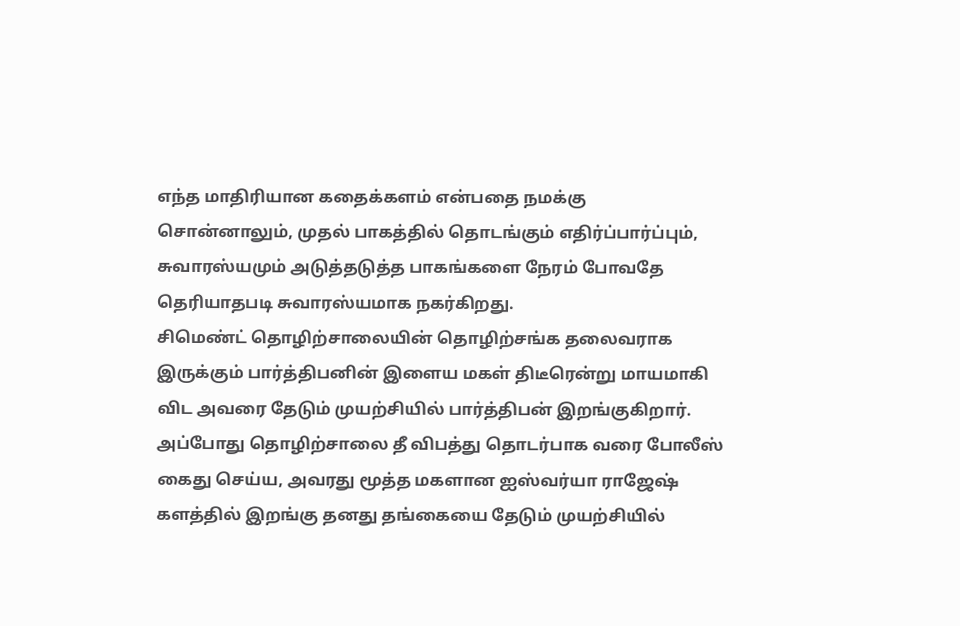எந்த மாதிரியான கதைக்களம் என்பதை நமக்கு சொன்னாலும், முதல் பாகத்தில் தொடங்கும் எதிர்ப்பார்ப்பும், சுவாரஸ்யமும் அடுத்தடுத்த பாகங்களை நேரம் போவதே தெரியாதபடி சுவாரஸ்யமாக நகர்கிறது.
சிமெண்ட் தொழிற்சாலையின் தொழிற்சங்க தலைவராக இருக்கும் பார்த்திபனின் இளைய மகள் திடீரென்று மாயமாகி விட அவரை தேடும் முயற்சியில் பார்த்திபன் இறங்குகிறார். அப்போது தொழிற்சாலை தீ விபத்து தொடர்பாக வரை போலீஸ் கைது செய்ய, அவரது மூத்த மகளான ஐஸ்வர்யா ராஜேஷ் களத்தில் இறங்கு தனது தங்கையை தேடும் முயற்சியில்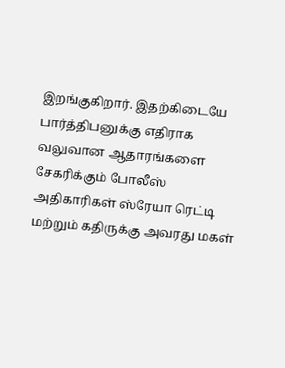இறங்குகிறார். இதற்கிடையே பார்த்திபனுக்கு எதிராக வலுவான ஆதாரங்களை சேகரிக்கும் போலீஸ் அதிகாரிகள் ஸ்ரேயா ரெட்டி மற்றும் கதிருக்கு அவரது மகள்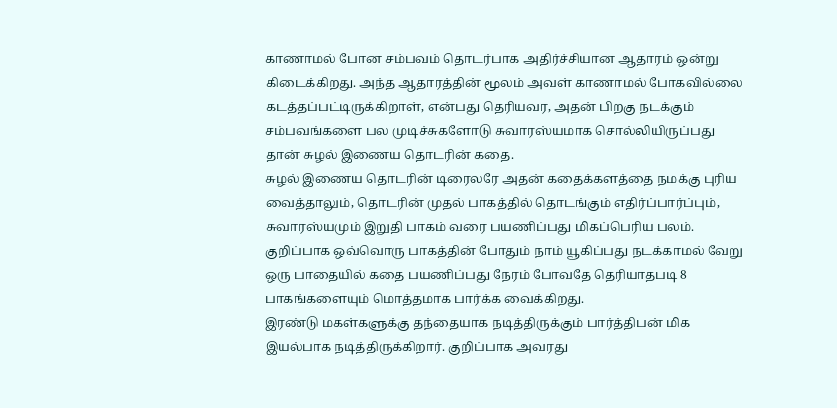காணாமல் போன சம்பவம் தொடர்பாக அதிர்ச்சியான ஆதாரம் ஒன்று கிடைக்கிறது. அந்த ஆதாரத்தின் மூலம் அவள் காணாமல் போகவில்லை கடத்தப்பட்டிருக்கிறாள், என்பது தெரியவர, அதன் பிறகு நடக்கும் சம்பவங்களை பல முடிச்சுகளோடு சுவாரஸ்யமாக சொல்லியிருப்பது தான் சுழல் இணைய தொடரின் கதை.
சுழல் இணைய தொடரின் டிரைலரே அதன் கதைக்களத்தை நமக்கு புரிய வைத்தாலும், தொடரின் முதல் பாகத்தில் தொடங்கும் எதிர்ப்பார்ப்பும், சுவாரஸ்யமும் இறுதி பாகம் வரை பயணிப்பது மிகப்பெரிய பலம். குறிப்பாக ஒவ்வொரு பாகத்தின் போதும் நாம் யூகிப்பது நடக்காமல் வேறு ஒரு பாதையில் கதை பயணிப்பது நேரம் போவதே தெரியாதபடி 8 பாகங்களையும் மொத்தமாக பார்க்க வைக்கிறது.
இரண்டு மகள்களுக்கு தந்தையாக நடித்திருக்கும் பார்த்திபன் மிக இயல்பாக நடித்திருக்கிறார். குறிப்பாக அவரது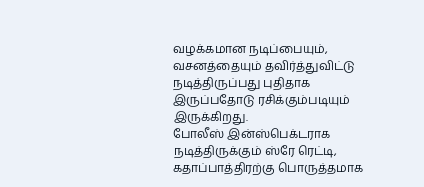வழக்கமான நடிப்பையும், வசனத்தையும் தவிர்த்துவிட்டு நடித்திருப்பது புதிதாக இருப்பதோடு ரசிக்கும்படியும் இருக்கிறது.
போலீஸ் இன்ஸ்பெக்டராக நடித்திருக்கும் ஸ்ரே ரெட்டி, கதாப்பாத்திரற்கு பொருத்தமாக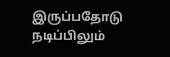இருப்பதோடு நடிப்பிலும்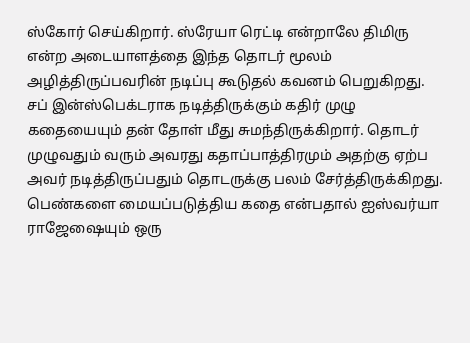ஸ்கோர் செய்கிறார். ஸ்ரேயா ரெட்டி என்றாலே திமிரு என்ற அடையாளத்தை இந்த தொடர் மூலம் அழித்திருப்பவரின் நடிப்பு கூடுதல் கவனம் பெறுகிறது.
சப் இன்ஸ்பெக்டராக நடித்திருக்கும் கதிர் முழு கதையையும் தன் தோள் மீது சுமந்திருக்கிறார். தொடர் முழுவதும் வரும் அவரது கதாப்பாத்திரமும் அதற்கு ஏற்ப அவர் நடித்திருப்பதும் தொடருக்கு பலம் சேர்த்திருக்கிறது.
பெண்களை மையப்படுத்திய கதை என்பதால் ஐஸ்வர்யா ராஜேஷையும் ஒரு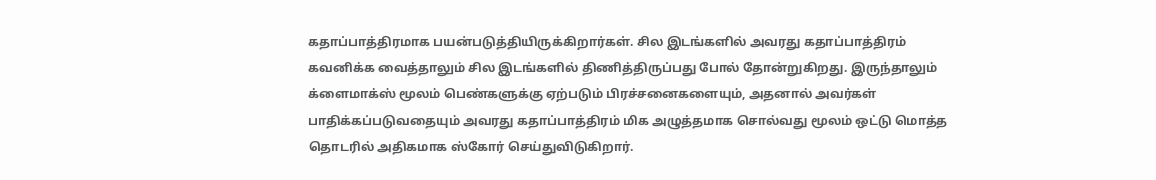கதாப்பாத்திரமாக பயன்படுத்தியிருக்கிறார்கள். சில இடங்களில் அவரது கதாப்பாத்திரம் கவனிக்க வைத்தாலும் சில இடங்களில் திணித்திருப்பது போல் தோன்றுகிறது. இருந்தாலும் க்ளைமாக்ஸ் மூலம் பெண்களுக்கு ஏற்படும் பிரச்சனைகளையும், அதனால் அவர்கள் பாதிக்கப்படுவதையும் அவரது கதாப்பாத்திரம் மிக அழுத்தமாக சொல்வது மூலம் ஒட்டு மொத்த தொடரில் அதிகமாக ஸ்கோர் செய்துவிடுகிறார்.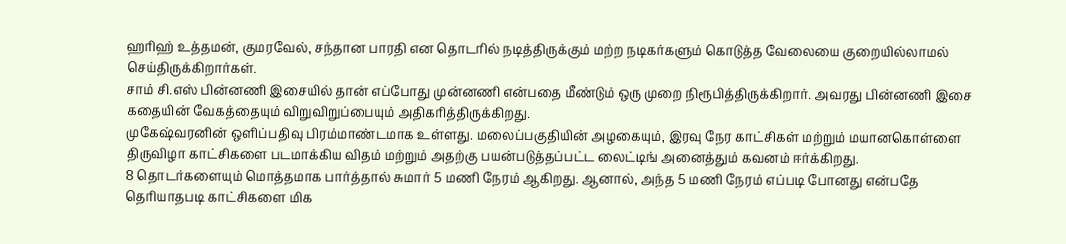ஹரிஹ் உத்தமன், குமரவேல், சந்தான பாரதி என தொடரில் நடித்திருக்கும் மற்ற நடிகர்களும் கொடுத்த வேலையை குறையில்லாமல் செய்திருக்கிறார்கள்.
சாம் சி.எஸ் பின்னணி இசையில் தான் எப்போது முன்னணி என்பதை மீண்டும் ஒரு முறை நிரூபித்திருக்கிறார். அவரது பின்னணி இசை கதையின் வேகத்தையும் விறுவிறுப்பையும் அதிகரித்திருக்கிறது.
முகேஷ்வரனின் ஒளிப்பதிவு பிரம்மாண்டமாக உள்ளது. மலைப்பகுதியின் அழகையும், இரவு நேர காட்சிகள் மற்றும் மயானகொள்ளை திருவிழா காட்சிகளை படமாக்கிய விதம் மற்றும் அதற்கு பயன்படுத்தப்பட்ட லைட்டிங் அனைத்தும் கவனம் ஈர்க்கிறது.
8 தொடர்களையும் மொத்தமாக பார்த்தால் சுமார் 5 மணி நேரம் ஆகிறது. ஆனால், அந்த 5 மணி நேரம் எப்படி போனது என்பதே தெரியாதபடி காட்சிகளை மிக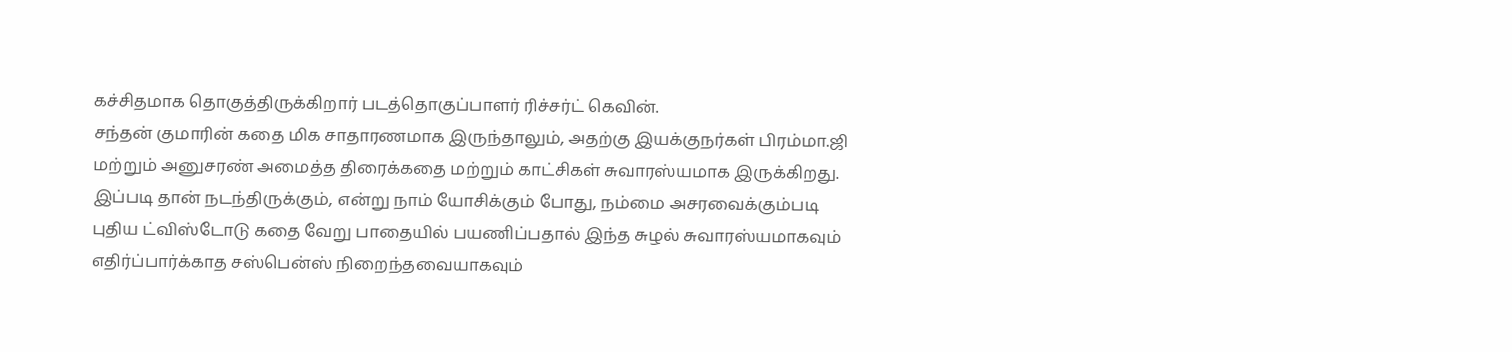கச்சிதமாக தொகுத்திருக்கிறார் படத்தொகுப்பாளர் ரிச்சர்ட் கெவின்.
சந்தன் குமாரின் கதை மிக சாதாரணமாக இருந்தாலும், அதற்கு இயக்குநர்கள் பிரம்மா.ஜி மற்றும் அனுசரண் அமைத்த திரைக்கதை மற்றும் காட்சிகள் சுவாரஸ்யமாக இருக்கிறது. இப்படி தான் நடந்திருக்கும், என்று நாம் யோசிக்கும் போது, நம்மை அசரவைக்கும்படி புதிய ட்விஸ்டோடு கதை வேறு பாதையில் பயணிப்பதால் இந்த சுழல் சுவாரஸ்யமாகவும் எதிர்ப்பார்க்காத சஸ்பென்ஸ் நிறைந்தவையாகவும்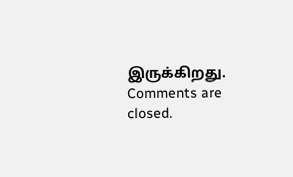இருக்கிறது.
Comments are closed.